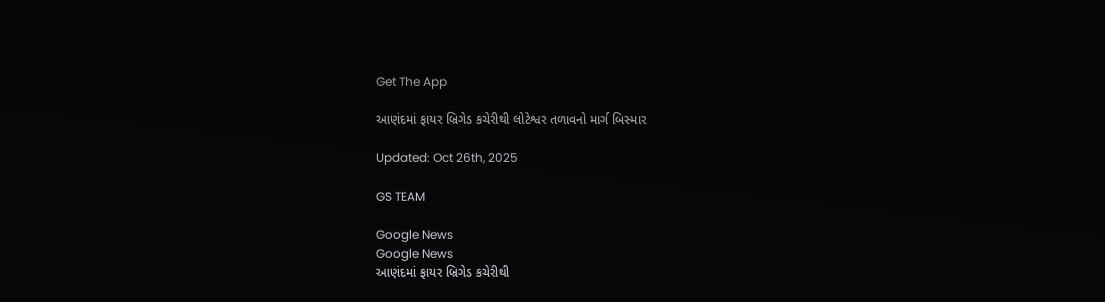Get The App

આણંદમાં ફાયર બ્રિગેડ કચેરીથી લોટેશ્વર તળાવનો માર્ગ બિસ્માર

Updated: Oct 26th, 2025

GS TEAM

Google News
Google News
આણંદમાં ફાયર બ્રિગેડ કચેરીથી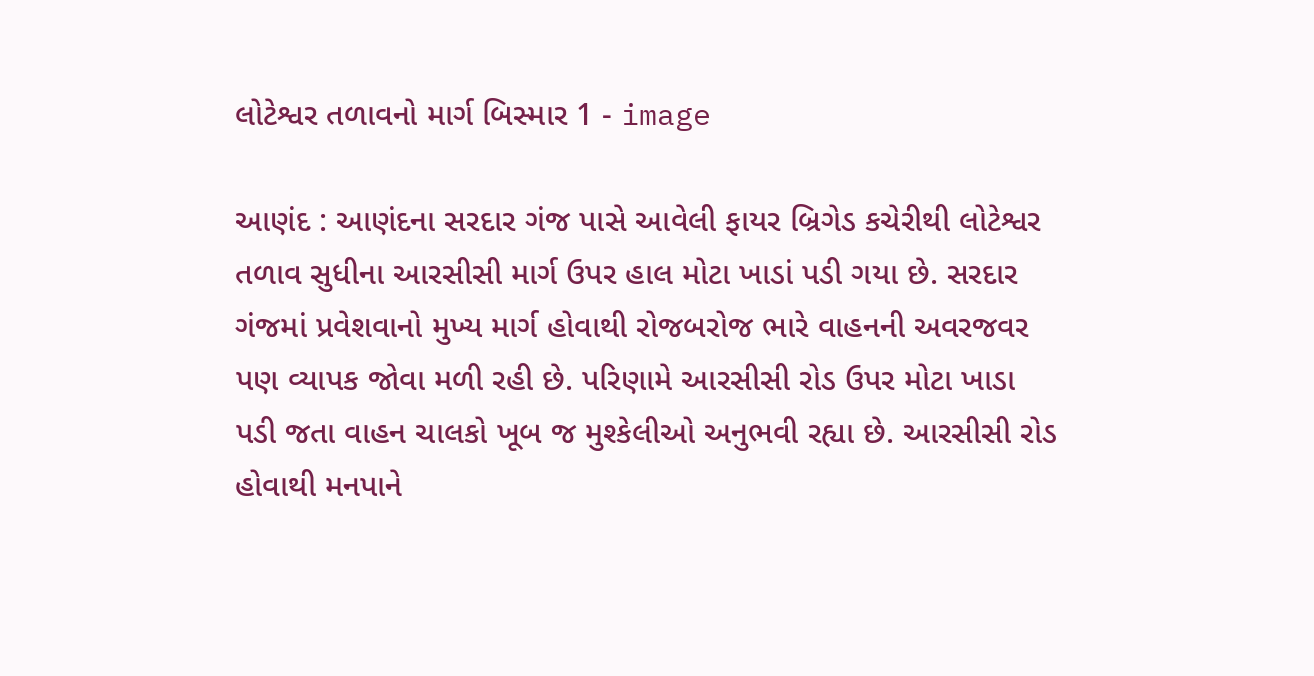લોટેશ્વર તળાવનો માર્ગ બિસ્માર 1 - image

આણંદ : આણંદના સરદાર ગંજ પાસે આવેલી ફાયર બ્રિગેડ કચેરીથી લોટેશ્વર તળાવ સુધીના આરસીસી માર્ગ ઉપર હાલ મોટા ખાડાં પડી ગયા છે. સરદાર ગંજમાં પ્રવેશવાનો મુખ્ય માર્ગ હોવાથી રોજબરોજ ભારે વાહનની અવરજવર પણ વ્યાપક જોવા મળી રહી છે. પરિણામે આરસીસી રોડ ઉપર મોટા ખાડા પડી જતા વાહન ચાલકો ખૂબ જ મુશ્કેલીઓ અનુભવી રહ્યા છે. આરસીસી રોડ હોવાથી મનપાને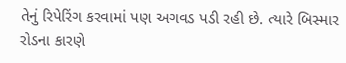તેનું રિપેરિંગ કરવામાં પણ અગવડ પડી રહી છે. ત્યારે બિસ્માર રોડના કારણે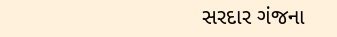સરદાર ગંજના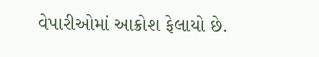વેપારીઓમાં આક્રોશ ફેલાયો છે.